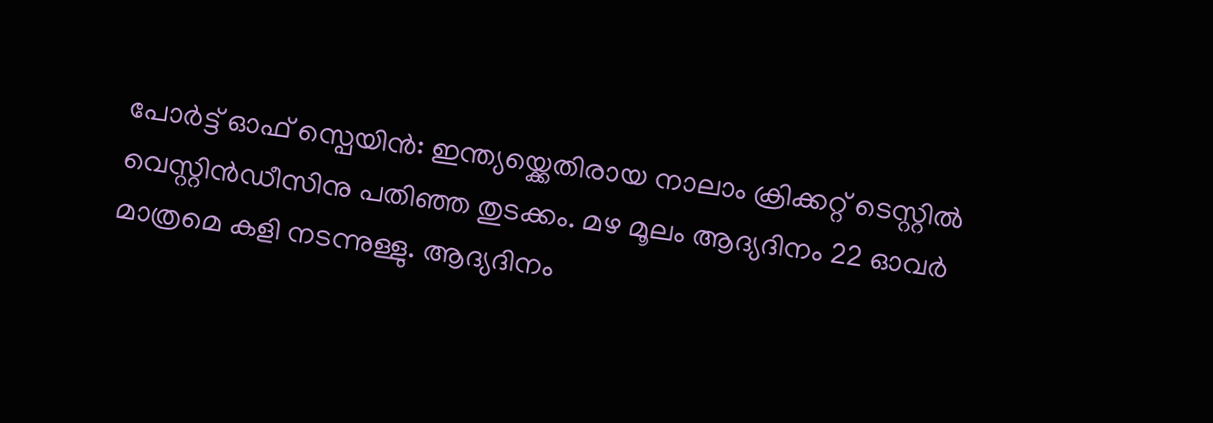പോര്‍ട്ട് ഓഫ് സ്പെയിന്‍: ഇന്ത്യയ്ക്കെതിരായ നാലാം ക്രിക്കറ്റ് ടെസ്റ്റിൽ വെസ്റ്റിൻ‍ഡീസിനു പതിഞ്ഞ തുടക്കം. മഴ മൂലം ആദ്യദിനം 22 ഓവര്‍ മാത്രമെ കളി നടന്നുള്ളു. ആദ്യദിനം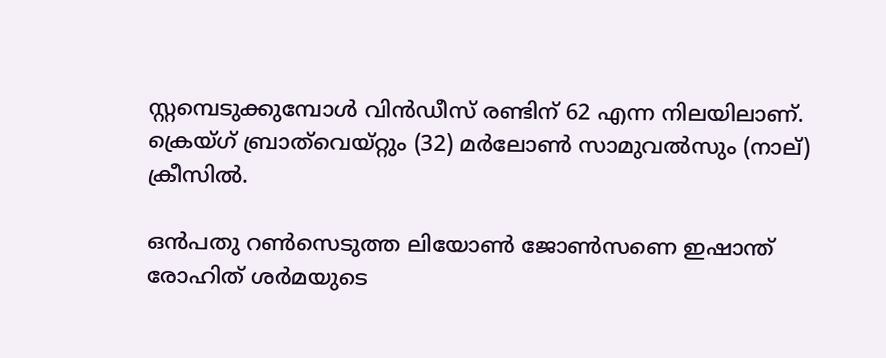സ്റ്റമ്പെടുക്കുമ്പോള്‍ വിൻഡീസ് രണ്ടിന് 62 എന്ന നിലയിലാണ്. ക്രെയ്ഗ് ബ്രാത്‌വെയ്റ്റും (32) മർലോൺ സാമുവൽസും (നാല്) ക്രീസിൽ.

ഒൻപതു റൺസെടുത്ത ലിയോൺ ജോൺസണെ ഇഷാന്ത് രോഹിത് ശർമയുടെ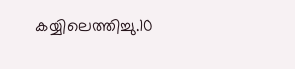കയ്യിലെത്തിച്ചു.10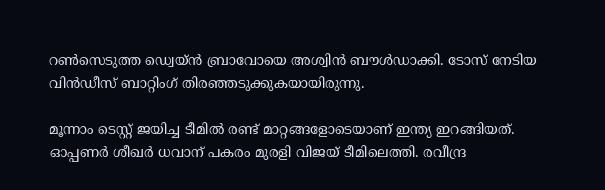റൺസെടുത്ത ഡ്വെയ്ൻ ബ്രാവോയെ അശ്വിൻ ബൗള്‍ഡാക്കി. ടോസ് നേടിയ വിൻഡീസ് ബാറ്റിംഗ് തിരഞ്ഞടുക്കുകയായിരുന്നു.

മൂന്നാം ടെസ്റ്റ് ജയിച്ച ടീമില്‍ രണ്ട് മാറ്റങ്ങളോടെയാണ് ഇന്ത്യ ഇറങ്ങിയത്. ഓപ്പണര്‍ ശീഖര്‍ ധവാന് പകരം മുരളി വിജയ് ടീമിലെത്തി. രവീന്ദ്ര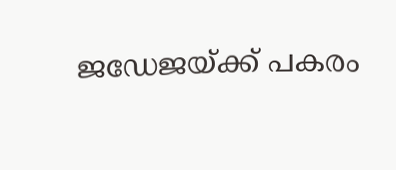ജഡേജയ്ക്ക് പകരം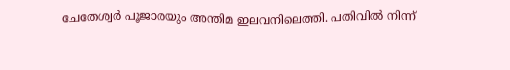ചേതേശ്വര്‍ പൂജാരയും അന്തിമ ഇലവനിലെത്തി. പതിവില്‍ നിന്ന്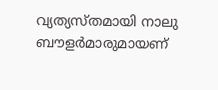വ്യത്യസ്തമായി നാലു ബൗളര്‍മാരുമായണ്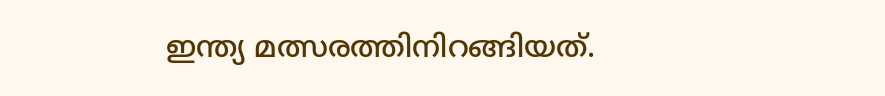ഇന്ത്യ മത്സരത്തിനിറങ്ങിയത്.